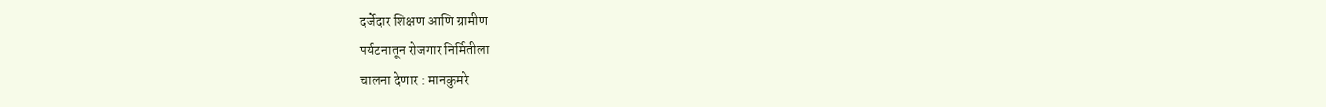दर्जेदार शिक्षण आणि ग्रामीण
पर्यटनातून रोजगार निर्मितीला
चालना देणार : मानकुमरे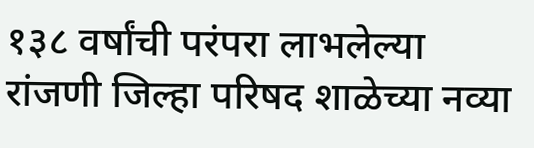१३८ वर्षांची परंपरा लाभलेल्या रांजणी जिल्हा परिषद शाळेच्या नव्या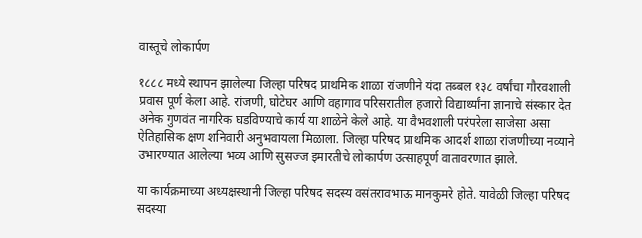वास्तूचे लोकार्पण

१८८८ मध्ये स्थापन झालेल्या जिल्हा परिषद प्राथमिक शाळा रांजणीने यंदा तब्बल १३८ वर्षांचा गौरवशाली प्रवास पूर्ण केला आहे. रांजणी, घोटेघर आणि वहागाव परिसरातील हजारो विद्यार्थ्यांना ज्ञानाचे संस्कार देत अनेक गुणवंत नागरिक घडविण्याचे कार्य या शाळेने केले आहे. या वैभवशाली परंपरेला साजेसा असा ऐतिहासिक क्षण शनिवारी अनुभवायला मिळाला. जिल्हा परिषद प्राथमिक आदर्श शाळा रांजणीच्या नव्याने उभारण्यात आलेल्या भव्य आणि सुसज्ज इमारतीचे लोकार्पण उत्साहपूर्ण वातावरणात झाले.

या कार्यक्रमाच्या अध्यक्षस्थानी जिल्हा परिषद सदस्य वसंतरावभाऊ मानकुमरे होते. यावेळी जिल्हा परिषद सदस्या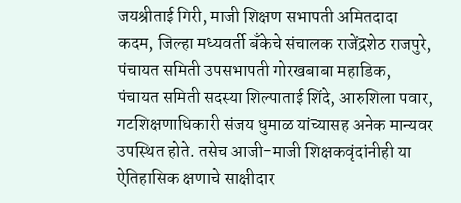जयश्रीताई गिरी, माजी शिक्षण सभापती अमितदादा कदम, जिल्हा मध्यवर्ती बँकेचे संचालक राजेंद्रशेठ राजपुरे, पंचायत समिती उपसभापती गोरखबाबा महाडिक, पंचायत समिती सदस्या शिल्पाताई शिंदे, आरुशिला पवार, गटशिक्षणाधिकारी संजय धुमाळ यांच्यासह अनेक मान्यवर उपस्थित होते. तसेच आजी-माजी शिक्षकवृंदांनीही या ऐतिहासिक क्षणाचे साक्षीदार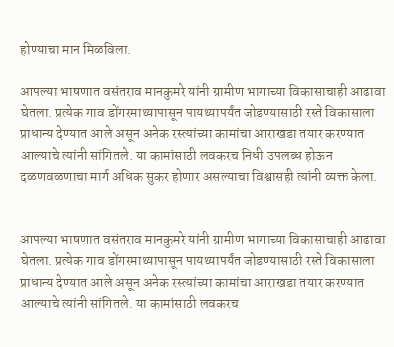होण्याचा मान मिळविला.

आपल्या भाषणात वसंतराव मानकुमरे यांनी ग्रामीण भागाच्या विकासाचाही आढावा घेतला. प्रत्येक गाव डोंगरमाथ्यापासून पायथ्यापर्यंत जोडण्यासाठी रस्ते विकासाला प्राधान्य देण्यात आले असून अनेक रस्त्यांच्या कामांचा आराखडा तयार करण्यात आल्याचे त्यांनी सांगितले. या कामांसाठी लवकरच निधी उपलब्ध होऊन दळणवळणाचा मार्ग अधिक सुकर होणार असल्याचा विश्वासही त्यांनी व्यक्त केला.


आपल्या भाषणात वसंतराव मानकुमरे यांनी ग्रामीण भागाच्या विकासाचाही आढावा घेतला. प्रत्येक गाव डोंगरमाथ्यापासून पायथ्यापर्यंत जोडण्यासाठी रस्ते विकासाला प्राधान्य देण्यात आले असून अनेक रस्त्यांच्या कामांचा आराखडा तयार करण्यात आल्याचे त्यांनी सांगितले. या कामांसाठी लवकरच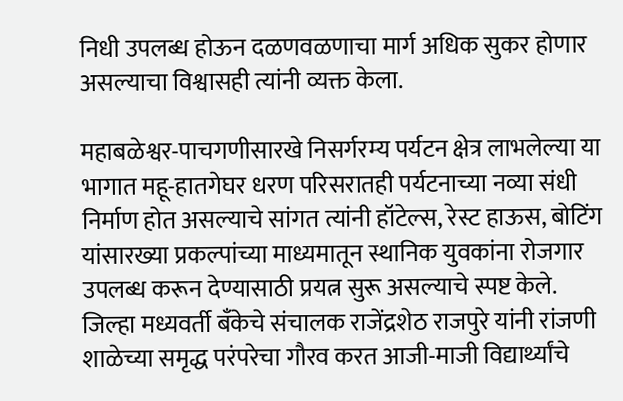निधी उपलब्ध होऊन दळणवळणाचा मार्ग अधिक सुकर होणार असल्याचा विश्वासही त्यांनी व्यक्त केला.

महाबळेश्वर-पाचगणीसारखे निसर्गरम्य पर्यटन क्षेत्र लाभलेल्या या भागात महू-हातगेघर धरण परिसरातही पर्यटनाच्या नव्या संधी निर्माण होत असल्याचे सांगत त्यांनी हॉटेल्स, रेस्ट हाऊस, बोटिंग यांसारख्या प्रकल्पांच्या माध्यमातून स्थानिक युवकांना रोजगार उपलब्ध करून देण्यासाठी प्रयत्न सुरू असल्याचे स्पष्ट केले.
जिल्हा मध्यवर्ती बँकेचे संचालक राजेंद्रशेठ राजपुरे यांनी रांजणी शाळेच्या समृद्ध परंपरेचा गौरव करत आजी-माजी विद्यार्थ्यांचे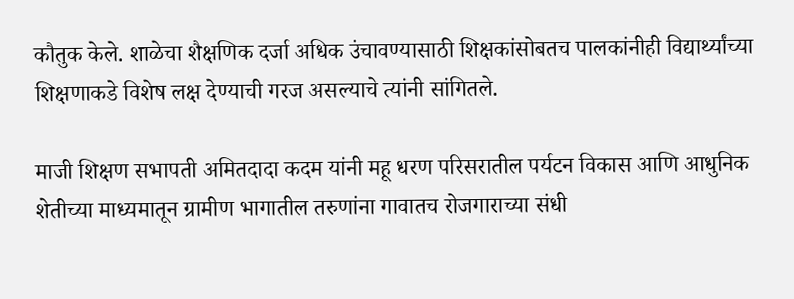कौतुक केले. शाळेचा शैक्षणिक दर्जा अधिक उंचावण्यासाठी शिक्षकांसोबतच पालकांनीही विद्यार्थ्यांच्या शिक्षणाकडे विशेष लक्ष देण्याची गरज असल्याचे त्यांनी सांगितले.

माजी शिक्षण सभापती अमितदादा कदम यांनी महू धरण परिसरातील पर्यटन विकास आणि आधुनिक शेतीच्या माध्यमातून ग्रामीण भागातील तरुणांना गावातच रोजगाराच्या संधी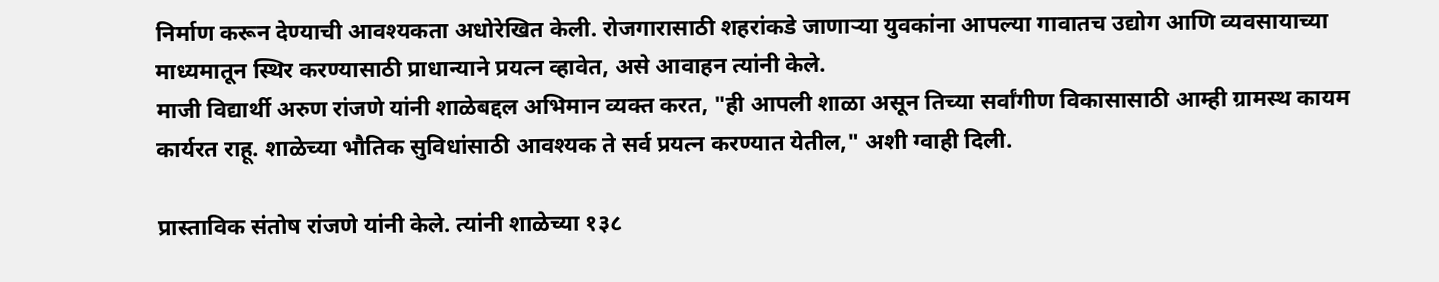निर्माण करून देण्याची आवश्यकता अधोरेखित केली. रोजगारासाठी शहरांकडे जाणाऱ्या युवकांना आपल्या गावातच उद्योग आणि व्यवसायाच्या माध्यमातून स्थिर करण्यासाठी प्राधान्याने प्रयत्न व्हावेत, असे आवाहन त्यांनी केले.
माजी विद्यार्थी अरुण रांजणे यांनी शाळेबद्दल अभिमान व्यक्त करत, "ही आपली शाळा असून तिच्या सर्वांगीण विकासासाठी आम्ही ग्रामस्थ कायम कार्यरत राहू. शाळेच्या भौतिक सुविधांसाठी आवश्यक ते सर्व प्रयत्न करण्यात येतील," अशी ग्वाही दिली.

प्रास्ताविक संतोष रांजणे यांनी केले. त्यांनी शाळेच्या १३८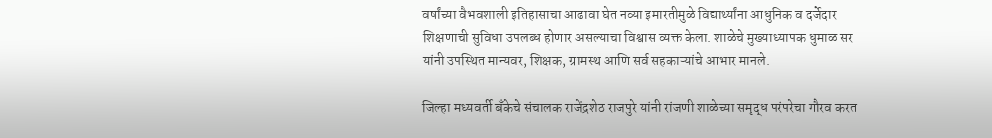वर्षांच्या वैभवशाली इतिहासाचा आढावा घेत नव्या इमारतीमुळे विद्यार्थ्यांना आधुनिक व दर्जेदार शिक्षणाची सुविधा उपलब्ध होणार असल्याचा विश्वास व्यक्त केला. शाळेचे मुख्याध्यापक धुमाळ सर यांनी उपस्थित मान्यवर, शिक्षक, ग्रामस्थ आणि सर्व सहकाऱ्यांचे आभार मानले.

जिल्हा मध्यवर्ती बँकेचे संचालक राजेंद्रशेठ राजपुरे यांनी रांजणी शाळेच्या समृद्ध परंपरेचा गौरव करत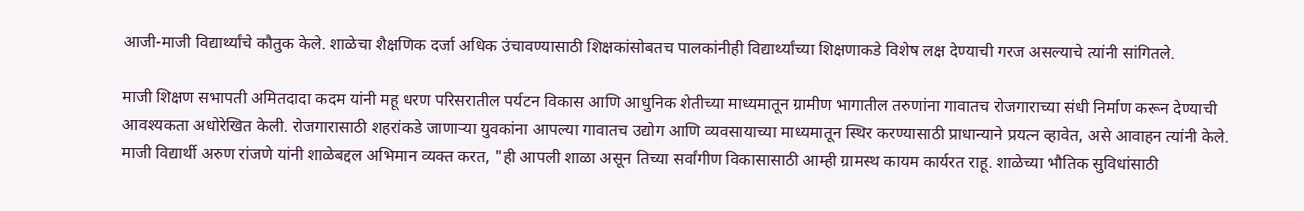आजी-माजी विद्यार्थ्यांचे कौतुक केले. शाळेचा शैक्षणिक दर्जा अधिक उंचावण्यासाठी शिक्षकांसोबतच पालकांनीही विद्यार्थ्यांच्या शिक्षणाकडे विशेष लक्ष देण्याची गरज असल्याचे त्यांनी सांगितले.

माजी शिक्षण सभापती अमितदादा कदम यांनी महू धरण परिसरातील पर्यटन विकास आणि आधुनिक शेतीच्या माध्यमातून ग्रामीण भागातील तरुणांना गावातच रोजगाराच्या संधी निर्माण करून देण्याची आवश्यकता अधोरेखित केली. रोजगारासाठी शहरांकडे जाणाऱ्या युवकांना आपल्या गावातच उद्योग आणि व्यवसायाच्या माध्यमातून स्थिर करण्यासाठी प्राधान्याने प्रयत्न व्हावेत, असे आवाहन त्यांनी केले.
माजी विद्यार्थी अरुण रांजणे यांनी शाळेबद्दल अभिमान व्यक्त करत, "ही आपली शाळा असून तिच्या सर्वांगीण विकासासाठी आम्ही ग्रामस्थ कायम कार्यरत राहू. शाळेच्या भौतिक सुविधांसाठी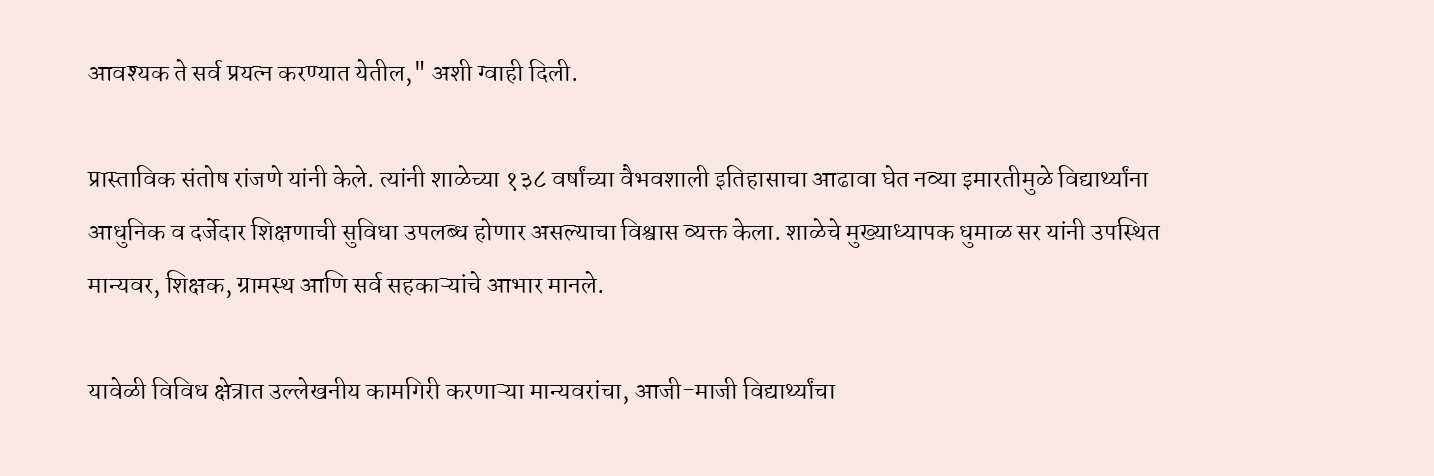आवश्यक ते सर्व प्रयत्न करण्यात येतील," अशी ग्वाही दिली.

प्रास्ताविक संतोष रांजणे यांनी केले. त्यांनी शाळेच्या १३८ वर्षांच्या वैभवशाली इतिहासाचा आढावा घेत नव्या इमारतीमुळे विद्यार्थ्यांना आधुनिक व दर्जेदार शिक्षणाची सुविधा उपलब्ध होणार असल्याचा विश्वास व्यक्त केला. शाळेचे मुख्याध्यापक धुमाळ सर यांनी उपस्थित मान्यवर, शिक्षक, ग्रामस्थ आणि सर्व सहकाऱ्यांचे आभार मानले.

यावेळी विविध क्षेत्रात उल्लेखनीय कामगिरी करणाऱ्या मान्यवरांचा, आजी-माजी विद्यार्थ्यांचा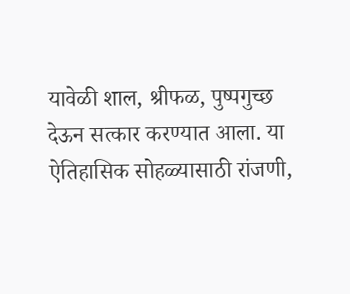यावेळी शाल, श्रीफळ, पुष्पगुच्छ देऊन सत्कार करण्यात आला. या ऐतिहासिक सोहळ्यासाठी रांजणी,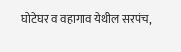घोटेघर व वहागाव येथील सरपंच,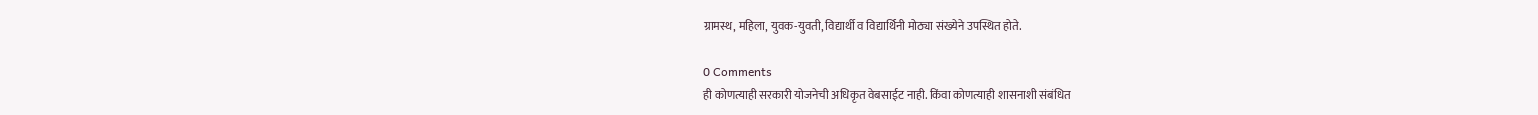ग्रामस्थ, महिला, युवक-युवती, विद्यार्थी व विद्यार्थिनी मोठ्या संख्येने उपस्थित होते.

0 Comments
ही कोणत्याही सरकारी योजनेची अधिकृत वेबसाईट नाही. किंवा कोणत्याही शासनाशी संबंधित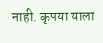नाही. कृपया याला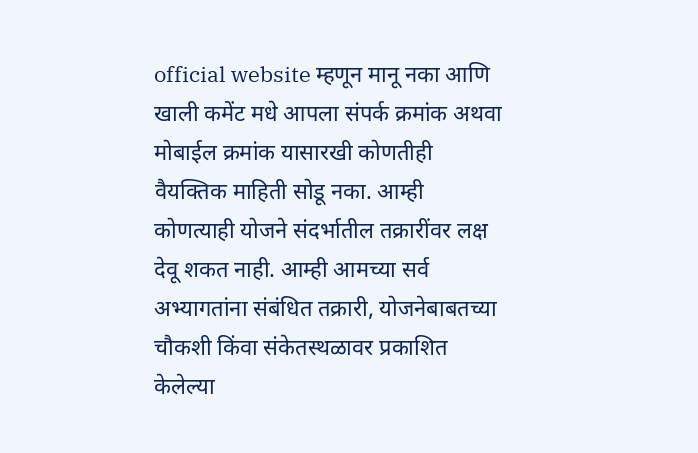official website म्हणून मानू नका आणि खाली कमेंट मधे आपला संपर्क क्रमांक अथवा मोबाईल क्रमांक यासारखी कोणतीही वैयक्तिक माहिती सोडू नका. आम्ही कोणत्याही योजने संदर्भातील तक्रारींवर लक्ष देवू शकत नाही. आम्ही आमच्या सर्व अभ्यागतांना संबंधित तक्रारी, योजनेबाबतच्या चौकशी किंवा संकेतस्थळावर प्रकाशित केलेल्या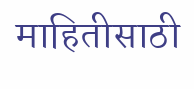माहितीसाठी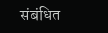संबंधित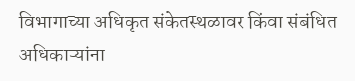विभागाच्या अधिकृत संकेतस्थळावर किंवा संबंधित अधिकाऱ्यांना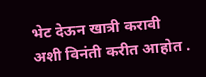भेट देऊन खात्री करावी अशी विनंती करीत आहोत .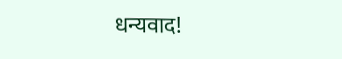धन्यवाद!